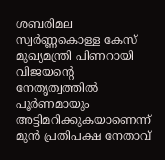ശബരിമല സ്വർണ്ണകൊള്ള കേസ് മുഖ്യമന്ത്രി പിണറായി വിജയൻ്റെ നേതൃത്വത്തിൽ പൂർണമായും അട്ടിമറിക്കുകയാണെന്ന് മുൻ പ്രതിപക്ഷ നേതാവ്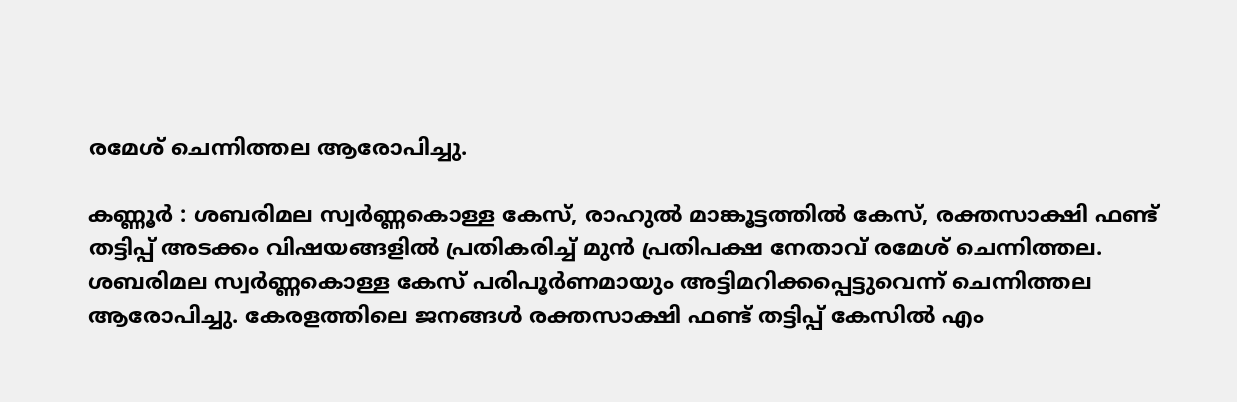രമേശ്‌ ചെന്നിത്തല ആരോപിച്ചു.

കണ്ണൂർ : ശബരിമല സ്വർണ്ണകൊള്ള കേസ്, രാഹുൽ മാങ്കൂട്ടത്തിൽ കേസ്, രക്തസാക്ഷി ഫണ്ട് തട്ടിപ്പ് അടക്കം വിഷയങ്ങളിൽ പ്രതികരിച്ച് മുൻ പ്രതിപക്ഷ നേതാവ് രമേശ്‌ ചെന്നിത്തല. ശബരിമല സ്വർണ്ണകൊള്ള കേസ് പരിപൂർണമായും അട്ടിമറിക്കപ്പെട്ടുവെന്ന് ചെന്നിത്തല ആരോപിച്ചു. കേരളത്തിലെ ജനങ്ങൾ രക്തസാക്ഷി ഫണ്ട് തട്ടിപ്പ് കേസിൽ എം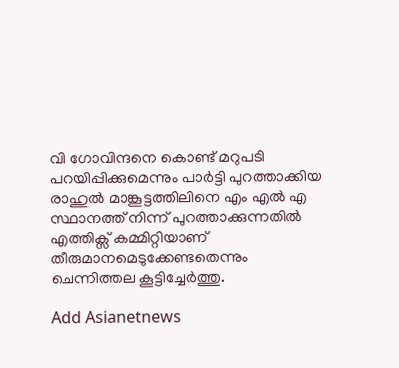വി ഗോവിന്ദനെ കൊണ്ട് മറുപടി പറയിപ്പിക്കുമെന്നും പാർട്ടി പുറത്താക്കിയ രാഹുൽ മാങ്കൂട്ടത്തിലിനെ എം എൽ എ സ്ഥാനത്ത് നിന്ന് പുറത്താക്കുന്നതിൽ എത്തിക്സ് കമ്മിറ്റിയാണ് തീരുമാനമെടുക്കേണ്ടതെന്നും ചെന്നിത്തല കൂട്ടിച്ചേർത്തു.

Add Asianetnews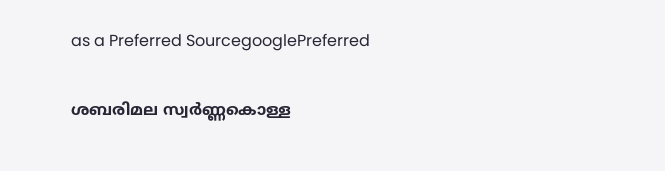as a Preferred SourcegooglePreferred

ശബരിമല സ്വർണ്ണകൊള്ള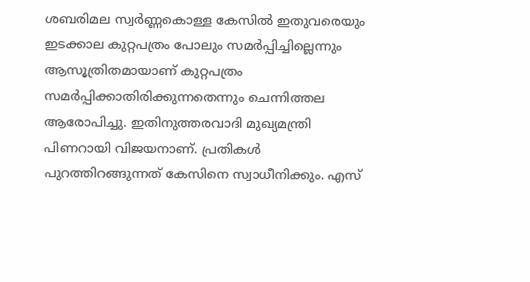ശബരിമല സ്വർണ്ണകൊള്ള കേസിൽ ഇതുവരെയും ഇടക്കാല കുറ്റപത്രം പോലും സമർപ്പിച്ചില്ലെന്നും ആസൂത്രിതമായാണ് കുറ്റപത്രം സമർപ്പിക്കാതിരിക്കുന്നതെന്നും ചെന്നിത്തല ആരോപിച്ചു. ഇതിനുത്തരവാദി മുഖ്യമന്ത്രി പിണറായി വിജയനാണ്. പ്രതികൾ പുറത്തിറങ്ങുന്നത് കേസിനെ സ്വാധീനിക്കും. എസ്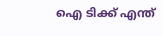ഐ ടിക്ക് എന്ത്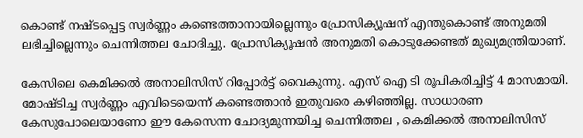കൊണ്ട് നഷ്ടപ്പെട്ട സ്വർണ്ണം കണ്ടെത്താനായില്ലെന്നും പ്രോസിക്യൂഷന് എന്തുകൊണ്ട് അനുമതി ലഭിച്ചില്ലെന്നും ചെന്നിത്തല ചോദിച്ചു. പ്രോസിക്യൂഷൻ അനുമതി കൊടുക്കേണ്ടത് മുഖ്യമന്ത്രിയാണ്.

കേസിലെ കെമിക്കൽ അനാലിസിസ് റിപ്പോർട്ട് വൈകുന്നു. എസ് ഐ ടി രൂപികരിച്ചിട്ട് 4 മാസമായി. മോഷ്ടിച്ച സ്വർണ്ണം എവിടെയെന്ന് കണ്ടെത്താൻ ഇതുവരെ കഴിഞ്ഞില്ല. സാധാരണ കേസുപോലെയാണോ ഈ കേസെന്ന ചോദ്യമുന്നയിച്ച ചെന്നിത്തല , കെമിക്കൽ അനാലിസിസ്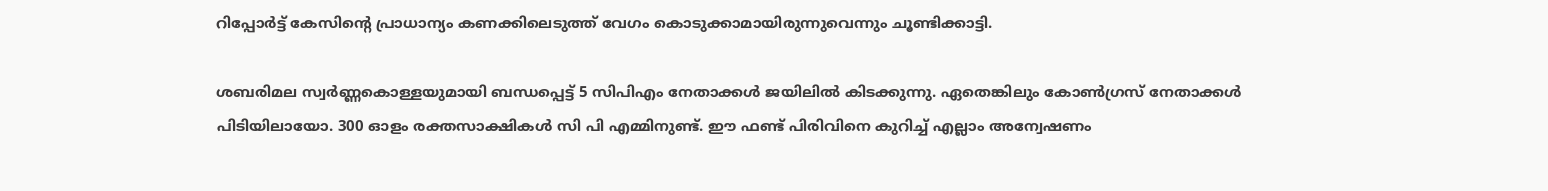റിപ്പോർട്ട് കേസിൻ്റെ പ്രാധാന്യം കണക്കിലെടുത്ത് വേഗം കൊടുക്കാമായിരുന്നുവെന്നും ചൂണ്ടിക്കാട്ടി.

ശബരിമല സ്വർണ്ണകൊള്ളയുമായി ബന്ധപ്പെട്ട് 5 സിപിഎം നേതാക്കൾ ജയിലിൽ കിടക്കുന്നു. ഏതെങ്കിലും കോൺഗ്രസ്‌ നേതാക്കൾ പിടിയിലായോ. 300 ഓളം രക്തസാക്ഷികൾ സി പി എമ്മിനുണ്ട്. ഈ ഫണ്ട് പിരിവിനെ കുറിച്ച് എല്ലാം അന്വേഷണം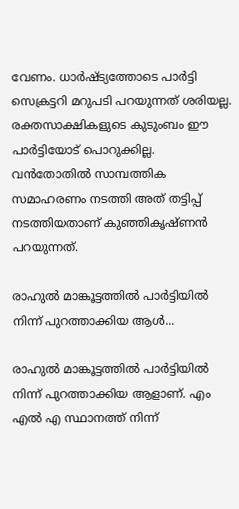വേണം. ധാർഷ്ട്യത്തോടെ പാർട്ടി സെക്രട്ടറി മറുപടി പറയുന്നത് ശരിയല്ല. രക്തസാക്ഷികളുടെ കുടുംബം ഈ പാർട്ടിയോട് പൊറുക്കില്ല. വൻതോതിൽ സാമ്പത്തിക സമാഹരണം നടത്തി അത് തട്ടിപ്പ് നടത്തിയതാണ് കുഞ്ഞികൃഷ്ണൻ പറയുന്നത്.

രാഹുൽ മാങ്കൂട്ടത്തിൽ പാർട്ടിയിൽ നിന്ന് പുറത്താക്കിയ ആൾ...

രാഹുൽ മാങ്കൂട്ടത്തിൽ പാർട്ടിയിൽ നിന്ന് പുറത്താക്കിയ ആളാണ്. എം എൽ എ സ്ഥാനത്ത് നിന്ന്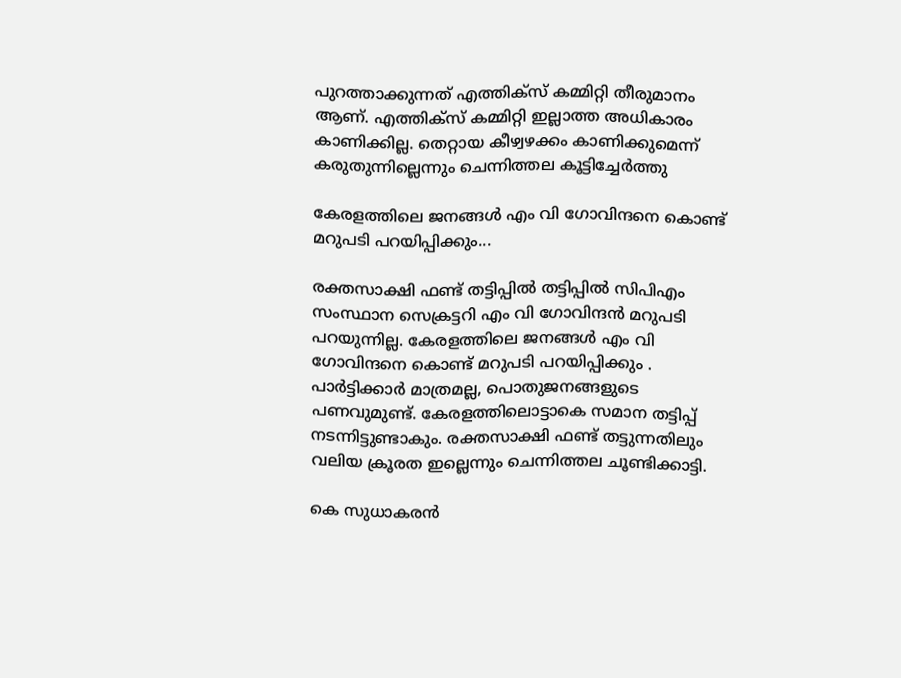പുറത്താക്കുന്നത് എത്തിക്സ് കമ്മിറ്റി തീരുമാനം ആണ്. എത്തിക്സ് കമ്മിറ്റി ഇല്ലാത്ത അധികാരം കാണിക്കില്ല. തെറ്റായ കീഴ്വഴക്കം കാണിക്കുമെന്ന് കരുതുന്നില്ലെന്നും ചെന്നിത്തല കൂട്ടിച്ചേർത്തു

കേരളത്തിലെ ജനങ്ങൾ എം വി ഗോവിന്ദനെ കൊണ്ട് മറുപടി പറയിപ്പിക്കും...

രക്തസാക്ഷി ഫണ്ട്‌ തട്ടിപ്പിൽ തട്ടിപ്പിൽ സിപിഎം സംസ്ഥാന സെക്രട്ടറി എം വി ഗോവിന്ദൻ മറുപടി പറയുന്നില്ല. കേരളത്തിലെ ജനങ്ങൾ എം വി ഗോവിന്ദനെ കൊണ്ട് മറുപടി പറയിപ്പിക്കും . പാർട്ടിക്കാർ മാത്രമല്ല, പൊതുജനങ്ങളുടെ പണവുമുണ്ട്. കേരളത്തിലൊട്ടാകെ സമാന തട്ടിപ്പ് നടന്നിട്ടുണ്ടാകും. രക്തസാക്ഷി ഫണ്ട്‌ തട്ടുന്നതിലും വലിയ ക്രൂരത ഇല്ലെന്നും ചെന്നിത്തല ചൂണ്ടിക്കാട്ടി.

കെ സുധാകരൻ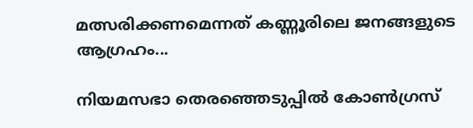മത്സരിക്കണമെന്നത് കണ്ണൂരിലെ ജനങ്ങളുടെ ആഗ്രഹം...

നിയമസഭാ തെരഞ്ഞെടുപ്പിൽ കോൺഗ്രസ്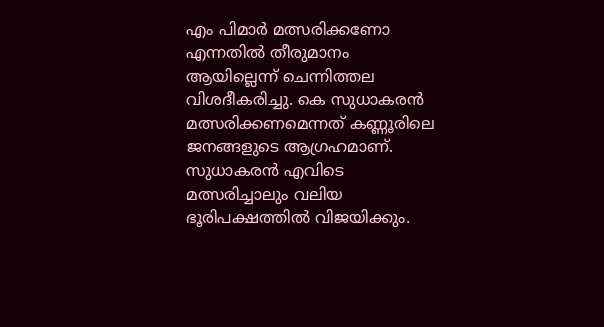എം പിമാർ മത്സരിക്കണോ എന്നതിൽ തീരുമാനം ആയില്ലെന്ന് ചെന്നിത്തല വിശദീകരിച്ചു. കെ സുധാകരൻ മത്സരിക്കണമെന്നത് കണ്ണൂരിലെ ജനങ്ങളുടെ ആഗ്രഹമാണ്. സുധാകരൻ എവിടെ മത്സരിച്ചാലും വലിയ ഭൂരിപക്ഷത്തിൽ വിജയിക്കും.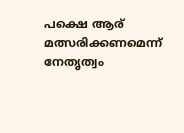പക്ഷെ ആര് മത്സരിക്കണമെന്ന് നേതൃത്വം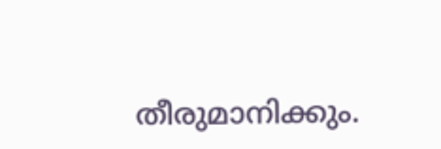തീരുമാനിക്കും.